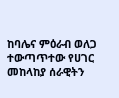ከባሌና ምዕራብ ወለጋ ተውጣጥተው የሀገር መከላከያ ሰራዊትን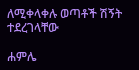ለሚቀላቀሉ ወጣቶች ሽኝት ተደረገላቸው

ሐምሌ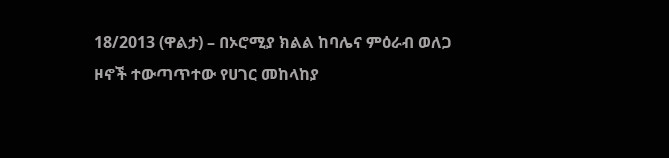18/2013 (ዋልታ) – በኦሮሚያ ክልል ከባሌና ምዕራብ ወለጋ ዞኖች ተውጣጥተው የሀገር መከላከያ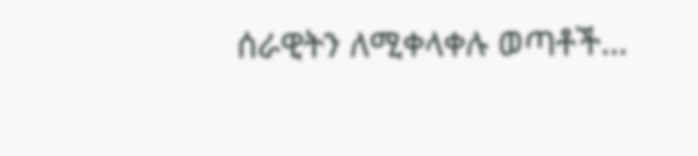ሰራዊትን ለሚቀላቀሉ ወጣቶች…